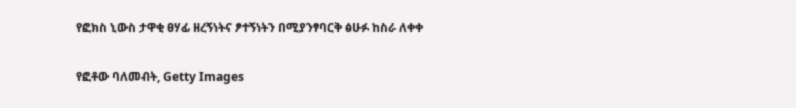የፎክስ ኒውስ ታዋቂ ፀሃፊ ዘረኝነትና ፆተኝነትን በሚያንፃባርቅ ፅሁፉ ከስራ ለቀቀ

የፎቶው ባለመብት, Getty Images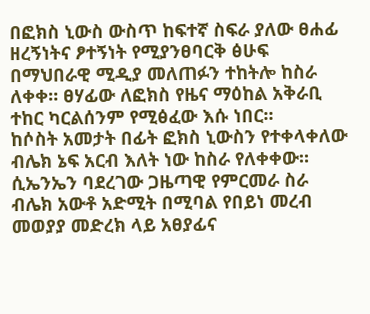በፎክስ ኒውስ ውስጥ ከፍተኛ ስፍራ ያለው ፀሐፊ ዘረኝነትና ፆተኝነት የሚያንፀባርቅ ፅሁፍ በማህበራዊ ሚዲያ መለጠፉን ተከትሎ ከስራ ለቀቀ። ፀሃፊው ለፎክስ የዜና ማዕከል አቅራቢ ተከር ካርልሰንም የሚፅፈው እሱ ነበር።
ከሶስት አመታት በፊት ፎክስ ኒውስን የተቀላቀለው ብሌክ ኔፍ አርብ እለት ነው ከስራ የለቀቀው። ሲኤንኤን ባደረገው ጋዜጣዊ የምርመራ ስራ ብሌክ አውቶ አድሚት በሚባል የበይነ መረብ መወያያ መድረክ ላይ አፀያፊና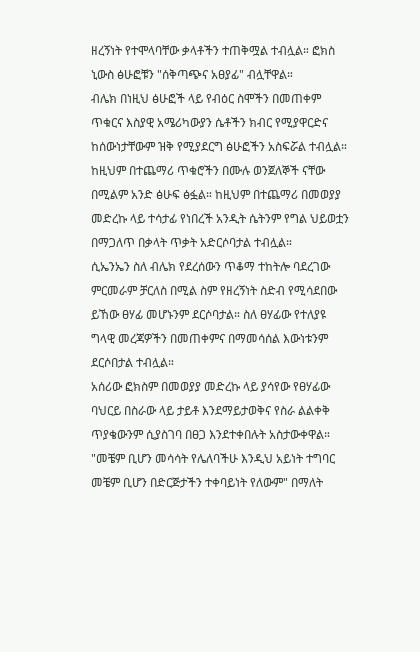ዘረኝነት የተሞላባቸው ቃላቶችን ተጠቅሟል ተብሏል። ፎክስ ኒውስ ፅሁፎቹን "ሰቅጣጭና አፀያፊ" ብሏቸዋል።
ብሌክ በነዚህ ፅሁፎች ላይ የብዕር ስሞችን በመጠቀም ጥቁርና እስያዊ አሜሪካውያን ሴቶችን ክብር የሚያዋርድና ከሰውነታቸውም ዝቅ የሚያደርግ ፅሁፎችን አስፍሯል ተብሏል።
ከዚህም በተጨማሪ ጥቁሮችን በሙሉ ወንጀለኞች ናቸው በሚልም አንድ ፅሁፍ ፅፏል። ከዚህም በተጨማሪ በመወያያ መድረኩ ላይ ተሳታፊ የነበረች አንዲት ሴትንም የግል ህይወቷን በማጋለጥ በቃላት ጥቃት አድርሶባታል ተብሏል።
ሲኤንኤን ስለ ብሌክ የደረሰውን ጥቆማ ተከትሎ ባደረገው ምርመራም ቻርለስ በሚል ስም የዘረኝነት ስድብ የሚሳደበው ይኸው ፀሃፊ መሆኑንም ደርሶባታል። ስለ ፀሃፊው የተለያዩ ግላዊ መረጃዎችን በመጠቀምና በማመሳሰል እውነቱንም ደርሶበታል ተብሏል።
አሰሪው ፎክስም በመወያያ መድረኩ ላይ ያሳየው የፀሃፊው ባህርይ በስራው ላይ ታይቶ እንደማይታወቅና የስራ ልልቀቅ ጥያቄውንም ሲያስገባ በፀጋ እንደተቀበሉት አስታውቀዋል።
"መቼም ቢሆን መሳሳት የሌለባችሁ እንዲህ አይነት ተግባር መቼም ቢሆን በድርጅታችን ተቀባይነት የለውም" በማለት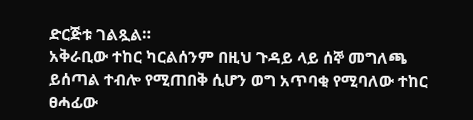ድርጅቱ ገልጿል።
አቅራቢው ተከር ካርልሰንም በዚህ ጉዳይ ላይ ሰኞ መግለጫ ይሰጣል ተብሎ የሚጠበቅ ሲሆን ወግ አጥባቂ የሚባለው ተከር ፀሓፊው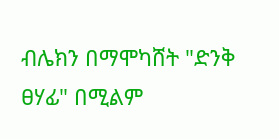ብሌክን በማሞካሸት "ድንቅ ፀሃፊ" በሚልም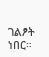ገልፆት ነበር።